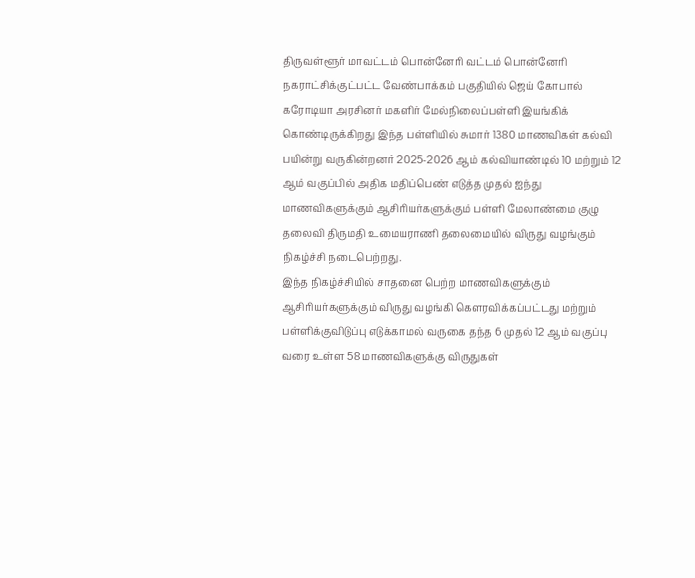திருவள்ளூர் மாவட்டம் பொன்னேரி வட்டம் பொன்னேரி நகராட்சிக்குட்பட்ட வேண்பாக்கம் பகுதியில் ஜெய் கோபால் கரோடியா அரசினர் மகளிர் மேல்நிலைப்பள்ளி இயங்கிக் கொண்டிருக்கிறது இந்த பள்ளியில் சுமார் 1380 மாணவிகள் கல்வி பயின்று வருகின்றனர் 2025-2026 ஆம் கல்வியாண்டில் 10 மற்றும் 12 ஆம் வகுப்பில் அதிக மதிப்பெண் எடுத்த முதல் ஐந்து மாணவிகளுக்கும் ஆசிரியர்களுக்கும் பள்ளி மேலாண்மை குழு தலைவி திருமதி உமையராணி தலைமையில் விருது வழங்கும் நிகழ்ச்சி நடைபெற்றது.
இந்த நிகழ்ச்சியில் சாதனை பெற்ற மாணவிகளுக்கும் ஆசிரியர்களுக்கும் விருது வழங்கி கௌரவிக்கப்பட்டது மற்றும் பள்ளிக்குவிடுப்பு எடுக்காமல் வருகை தந்த 6 முதல் 12 ஆம் வகுப்பு வரை உள்ள 58 மாணவிகளுக்கு விருதுகள்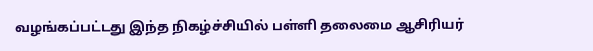வழங்கப்பட்டது இந்த நிகழ்ச்சியில் பள்ளி தலைமை ஆசிரியர்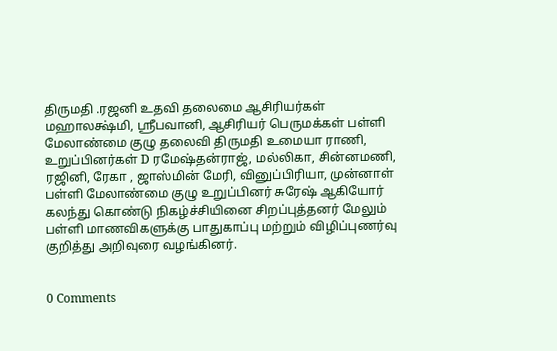திருமதி .ரஜனி உதவி தலைமை ஆசிரியர்கள் மஹாலக்ஷ்மி, ஶ்ரீபவானி, ஆசிரியர் பெருமக்கள் பள்ளி மேலாண்மை குழு தலைவி திருமதி உமையா ராணி, உறுப்பினர்கள் D ரமேஷ்தன்ராஜ், மல்லிகா, சின்னமணி, ரஜினி, ரேகா , ஜாஸ்மின் மேரி, வினுப்பிரியா, முன்னாள் பள்ளி மேலாண்மை குழு உறுப்பினர் சுரேஷ் ஆகியோர் கலந்து கொண்டு நிகழ்ச்சியினை சிறப்புத்தனர் மேலும் பள்ளி மாணவிகளுக்கு பாதுகாப்பு மற்றும் விழிப்புணர்வு குறித்து அறிவுரை வழங்கினர்.


0 Comments